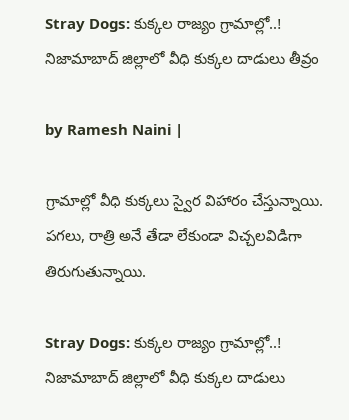Stray Dogs: కుక్కల రాజ్యం గ్రామాల్లో..! నిజామాబాద్‌ జిల్లాలో వీధి కుక్కల దాడులు తీవ్రం

by Ramesh Naini |

గ్రామాల్లో వీధి కుక్కలు స్వైర విహారం చేస్తున్నాయి. పగలు, రాత్రి అనే తేడా లేకుండా విచ్చలవిడిగా తిరుగుతున్నాయి.

Stray Dogs: కుక్కల రాజ్యం గ్రామాల్లో..! నిజామాబాద్‌ జిల్లాలో వీధి కుక్కల దాడులు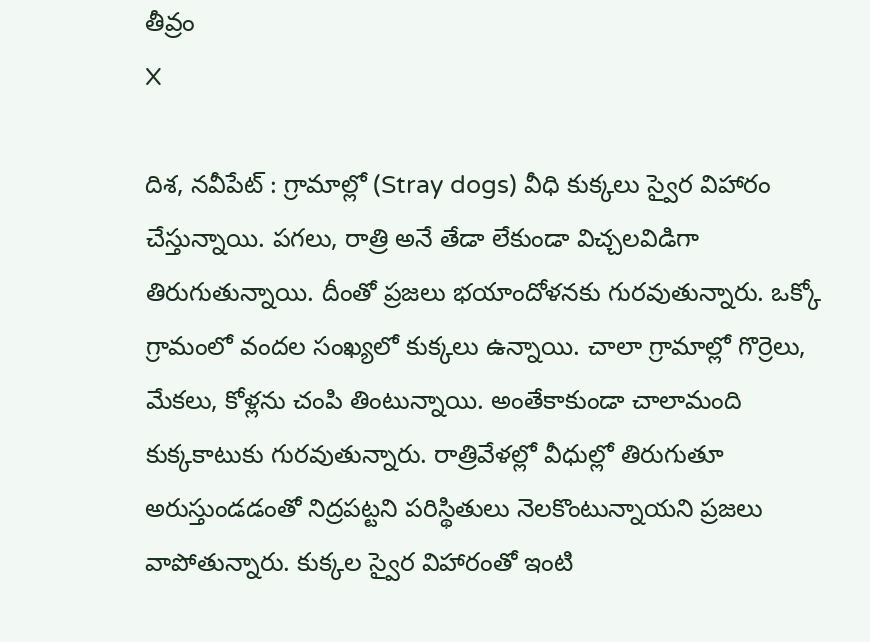తీవ్రం
X

దిశ, నవీపేట్ : గ్రామాల్లో (Stray dogs) వీధి కుక్కలు స్వైర విహారం చేస్తున్నాయి. పగలు, రాత్రి అనే తేడా లేకుండా విచ్చలవిడిగా తిరుగుతున్నాయి. దీంతో ప్రజలు భయాందోళనకు గురవుతున్నారు. ఒక్కో గ్రామంలో వందల సంఖ్యలో కుక్కలు ఉన్నాయి. చాలా గ్రామాల్లో గొర్రెలు, మేకలు, కోళ్లను చంపి తింటున్నాయి. అంతేకాకుండా చాలామంది కుక్కకాటుకు గురవుతున్నారు. రాత్రివేళల్లో వీధుల్లో తిరుగుతూ అరుస్తుండడంతో నిద్రపట్టని పరిస్థితులు నెలకొంటున్నాయని ప్రజలు వాపోతున్నారు. కుక్కల స్వైర విహారంతో ఇంటి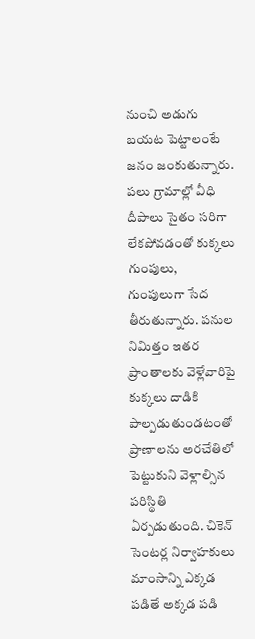నుంచి అడుగు బయట పెట్టాలంటే జనం జంకుతున్నారు. పలు గ్రామాల్లో వీధి దీపాలు సైతం సరిగా లేకపోవడంతో కుక్కలు గుంపులు, గుంపులుగా సేద తీరుతున్నారు. పనుల నిమిత్తం ఇతర ప్రాంతాలకు వెళ్లేవారిపై కుక్కలు దాడికి పాల్పడుతుండటంతో ప్రాణాలను అరచేతిలో పెట్టుకుని వెళ్లాల్సిన పరిస్థితి ఏర్పడుతుంది. చికెన్‌ సెంటర్ల నిర్వాహకులు మాంసాన్ని ఎక్కడ పడితే అక్కడ పడి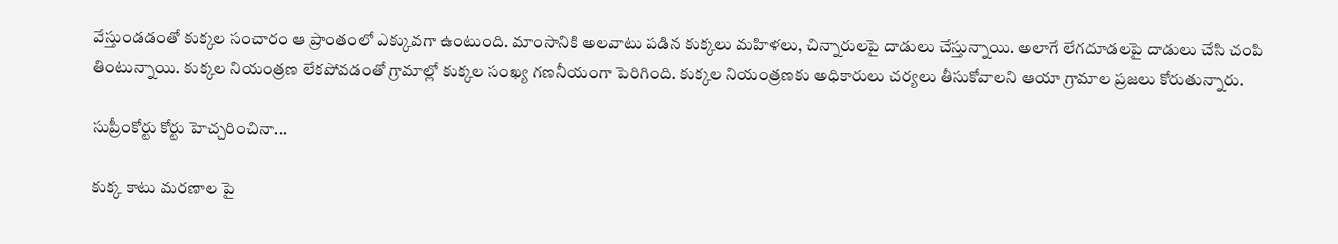వేస్తుండడంతో కుక్కల సంచారం ఆ ప్రాంతంలో ఎక్కువగా ఉంటుంది. మాంసానికి అలవాటు పడిన కుక్కలు మహిళలు, చిన్నారులపై దాడులు చేస్తున్నాయి. అలాగే లేగదూడలపై దాడులు చేసి చంపి తింటున్నాయి. కుక్కల నియంత్రణ లేకపోవడంతో గ్రామాల్లో కుక్కల సంఖ్య గణనీయంగా పెరిగింది. కుక్కల నియంత్రణకు అధికారులు చర్యలు తీసుకోవాలని ఆయా గ్రామాల ప్రజలు కోరుతున్నారు.

సుప్రీంకోర్టు కోర్టు హెచ్చరించినా...

కుక్క కాటు మరణాల పై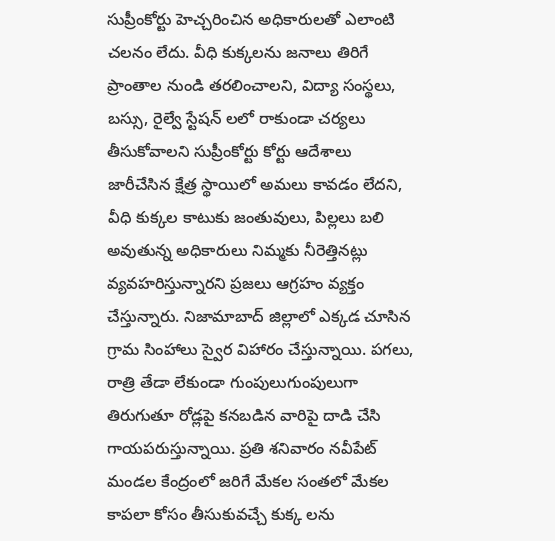సుప్రీంకోర్టు హెచ్చరించిన అధికారులతో ఎలాంటి చలనం లేదు. వీధి కుక్కలను జనాలు తిరిగే ప్రాంతాల నుండి తరలించాలని, విద్యా సంస్థలు, బస్సు, రైల్వే స్టేషన్ లలో రాకుండా చర్యలు తీసుకోవాలని సుప్రీంకోర్టు కోర్టు ఆదేశాలు జారీచేసిన క్షేత్ర స్థాయిలో అమలు కావడం లేదని, వీధి కుక్కల కాటుకు జంతువులు, పిల్లలు బలి అవుతున్న అధికారులు నిమ్మకు నీరెత్తినట్లు వ్యవహరిస్తున్నారని ప్రజలు ఆగ్రహం వ్యక్తం చేస్తున్నారు. నిజామాబాద్ జిల్లాలో ఎక్కడ చూసిన గ్రామ సింహాలు స్వైర విహారం చేస్తున్నాయి. పగలు, రాత్రి తేడా లేకుండా గుంపులుగుంపులుగా తిరుగుతూ రోడ్లపై కనబడిన వారిపై దాడి చేసి గాయపరుస్తున్నాయి. ప్రతి శనివారం నవీపేట్ మండల కేంద్రంలో జరిగే మేకల సంతలో మేకల కాపలా కోసం తీసుకువచ్చే కుక్క లను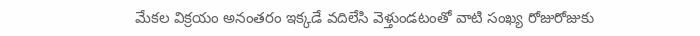మేకల విక్రయం అనంతరం ఇక్కడే వదిలేసి వెళ్తుండటంతో వాటి సంఖ్య రోజురోజుకు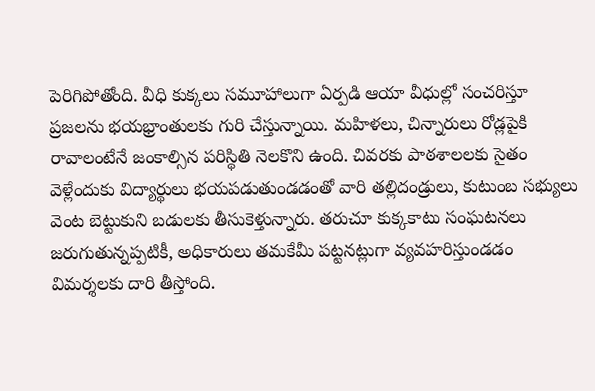పెరిగిపోతోంది. వీధి కుక్కలు సమూహాలుగా ఏర్పడి ఆయా వీధుల్లో సంచరిస్తూ ప్రజలను భయభ్రాంతులకు గురి చేస్తున్నాయి. మహిళలు, చిన్నారులు రోడ్లపైకి రావాలంటేనే జంకాల్సిన పరిస్థితి నెలకొని ఉంది. చివరకు పాఠశాలలకు సైతం వెళ్లేందుకు విద్యార్థులు భయపడుతుండడంతో వారి తల్లిదండ్రులు, కుటుంబ సభ్యులు వెంట బెట్టుకుని బడులకు తీసుకెళ్తున్నారు. తరుచూ కుక్కకాటు సంఘటనలు జరుగుతున్నప్పటికీ, అధికారులు తమకేమీ పట్టనట్లుగా వ్యవహరిస్తుండడం విమర్శలకు దారి తీస్తోంది.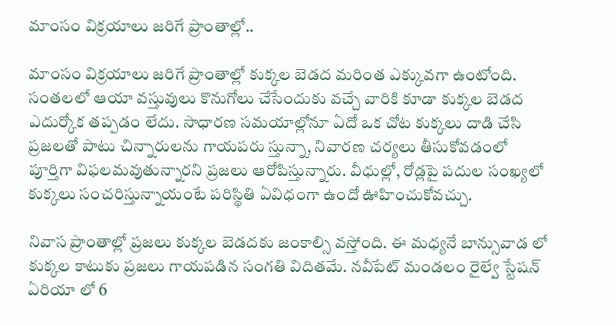మాంసం విక్రయాలు జరిగే ప్రాంతాల్లో..

మాంసం విక్రయాలు జరిగే ప్రాంతాల్లో కుక్కల బెడద మరింత ఎక్కువగా ఉంటోంది. సంతలలో ఆయా వస్తువులు కొనుగోలు చేసేందుకు వచ్చే వారికి కూడా కుక్కల బెడద ఎదుర్కోక తప్పడం లేదు. సాధారణ సమయాల్లోనూ ఏదో ఒక చోట కుక్కలు దాడి చేసి ప్రజలతో పాటు చిన్నారులను గాయపరు స్తున్నా, నివారణ చర్యలు తీసుకోవడంలో పూర్తిగా విఫలమవుతున్నారని ప్రజలు ఆరోపిస్తున్నారు. వీధుల్లో, రోడ్లపై పదుల సంఖ్యలో కుక్కలు సంచరిస్తున్నాయంటే పరిస్థితి ఏవిధంగా ఉందో ఊహించుకోవచ్చు.

నివాస ప్రాంతాల్లో ప్రజలు కుక్కల బెడదకు జంకాల్సి వస్తోంది. ఈ మధ్యనే బాన్సువాడ లో కుక్కల కాటుకు ప్రజలు గాయపడిన సంగతి విదితమే. నవీపేట్ మండలం రైల్వే స్టేషన్ ఏరియా లో 6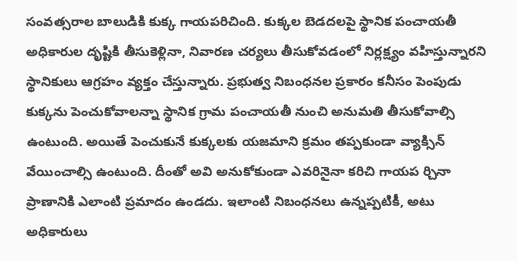సంవత్సరాల బాలుడికి కుక్క గాయపరిచింది. కుక్కల బెడదలపై స్థానిక పంచాయతీ అధికారుల దృష్టికి తీసుకెళ్లినా, నివారణ చర్యలు తీసుకోవడంలో నిర్లక్ష్యం వహిస్తున్నారని స్థానికులు ఆగ్రహం వ్యక్తం చేస్తున్నారు. ప్రభుత్వ నిబంధనల ప్రకారం కనీసం పెంపుడు కుక్కను పెంచుకోవాలన్నా స్థానిక గ్రామ పంచాయతీ నుంచి అనుమతి తీసుకోవాల్సి ఉంటుంది. అయితే పెంచుకునే కుక్కలకు యజమాని క్రమం తప్పకుండా వ్యాక్సిన్ వేయించాల్సి ఉంటుంది. దీంతో అవి అనుకోకుండా ఎవరినైనా కరిచి గాయప ర్చినా ప్రాణానికి ఎలాంటి ప్రమాదం ఉండదు. ఇలాంటి నిబంధనలు ఉన్నప్పటికీ, అటు అధికారులు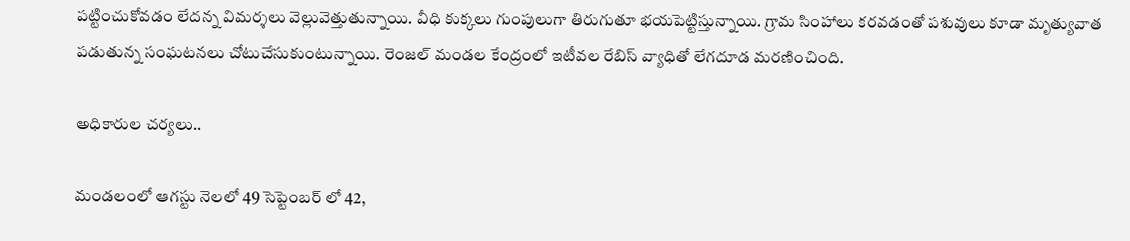పట్టించుకోవడం లేదన్న విమర్శలు వెల్లువెత్తుతున్నాయి. వీధి కుక్కలు గుంపులుగా తిరుగుతూ భయపెట్టిస్తున్నాయి. గ్రామ సింహాలు కరవడంతో పశువులు కూడా మృత్యువాత పడుతున్న సంఘటనలు చోటుచేసుకుంటున్నాయి. రెంజల్ మండల కేంద్రంలో ఇటీవల రేబిస్ వ్యాధితో లేగదూడ మరణించింది.

అధికారుల చర్యలు..

మండలంలో ఆగస్టు నెలలో 49 సెప్టెంబర్ లో 42,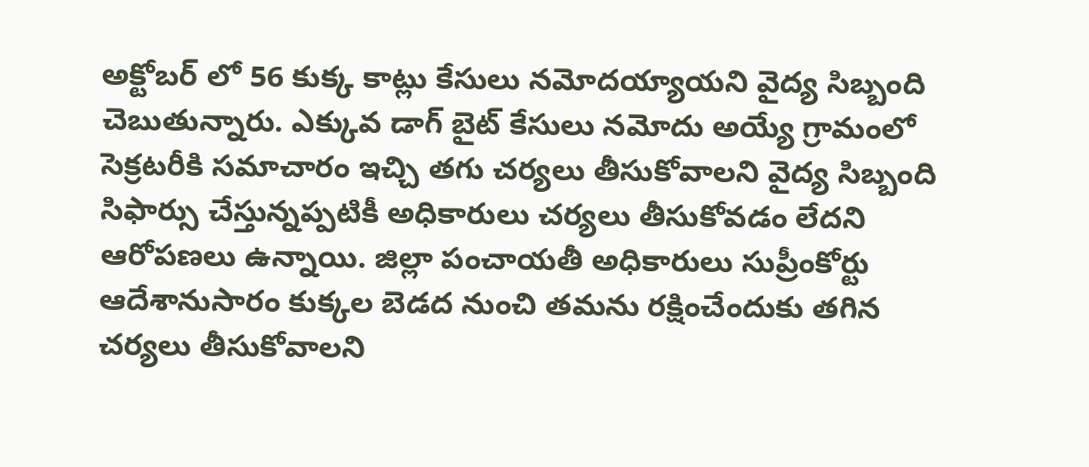అక్టోబర్ లో 56 కుక్క కాట్లు కేసులు నమోదయ్యాయని వైద్య సిబ్బంది చెబుతున్నారు. ఎక్కువ డాగ్ బైట్ కేసులు నమోదు అయ్యే గ్రామంలో సెక్రటరీకి సమాచారం ఇచ్చి తగు చర్యలు తీసుకోవాలని వైద్య సిబ్బంది సిఫార్సు చేస్తున్నప్పటికీ అధికారులు చర్యలు తీసుకోవడం లేదని ఆరోపణలు ఉన్నాయి. జిల్లా పంచాయతీ అధికారులు సుప్రీంకోర్టు ఆదేశానుసారం కుక్కల బెడద నుంచి తమను రక్షించేందుకు తగిన చర్యలు తీసుకోవాలని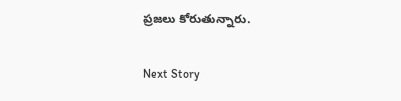ప్రజలు కోరుతున్నారు.

Next Story